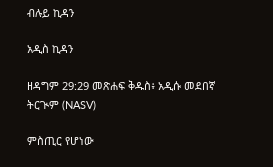ብሉይ ኪዳን

አዲስ ኪዳን

ዘዳግም 29:29 መጽሐፍ ቅዱስ፥ አዲሱ መደበኛ ትርጒም (NASV)

ምስጢር የሆነው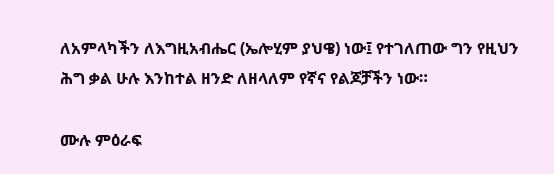ለአምላካችን ለእግዚአብሔር (ኤሎሂም ያህዌ) ነው፤ የተገለጠው ግን የዚህን ሕግ ቃል ሁሉ እንከተል ዘንድ ለዘላለም የኛና የልጆቻችን ነው።

ሙሉ ምዕራፍ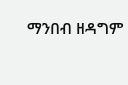ማንበብ ዘዳግም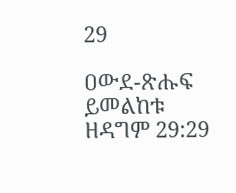29

ዐውደ-ጽሑፍ ይመልከቱ ዘዳግም 29:29